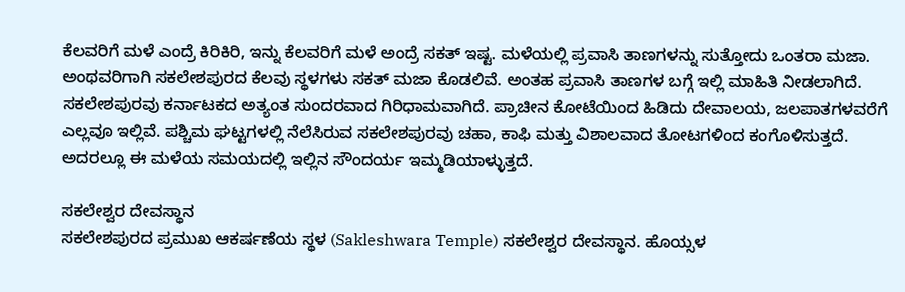ಕೆಲವರಿಗೆ ಮಳೆ ಎಂದ್ರೆ ಕಿರಿಕಿರಿ, ಇನ್ನು ಕೆಲವರಿಗೆ ಮಳೆ ಅಂದ್ರೆ ಸಕತ್ ಇಷ್ಟ. ಮಳೆಯಲ್ಲಿ ಪ್ರವಾಸಿ ತಾಣಗಳನ್ನು ಸುತ್ತೋದು ಒಂತರಾ ಮಜಾ. ಅಂಥವರಿಗಾಗಿ ಸಕಲೇಶಪುರದ ಕೆಲವು ಸ್ಥಳಗಳು ಸಕತ್ ಮಜಾ ಕೊಡಲಿವೆ. ಅಂತಹ ಪ್ರವಾಸಿ ತಾಣಗಳ ಬಗ್ಗೆ ಇಲ್ಲಿ ಮಾಹಿತಿ ನೀಡಲಾಗಿದೆ.
ಸಕಲೇಶಪುರವು ಕರ್ನಾಟಕದ ಅತ್ಯಂತ ಸುಂದರವಾದ ಗಿರಿಧಾಮವಾಗಿದೆ. ಪ್ರಾಚೀನ ಕೋಟೆಯಿಂದ ಹಿಡಿದು ದೇವಾಲಯ, ಜಲಪಾತಗಳವರೆಗೆ ಎಲ್ಲವೂ ಇಲ್ಲಿವೆ. ಪಶ್ಚಿಮ ಘಟ್ಟಗಳಲ್ಲಿ ನೆಲೆಸಿರುವ ಸಕಲೇಶಪುರವು ಚಹಾ, ಕಾಫಿ ಮತ್ತು ವಿಶಾಲವಾದ ತೋಟಗಳಿಂದ ಕಂಗೊಳಿಸುತ್ತದೆ. ಅದರಲ್ಲೂ ಈ ಮಳೆಯ ಸಮಯದಲ್ಲಿ ಇಲ್ಲಿನ ಸೌಂದರ್ಯ ಇಮ್ಮಡಿಯಾಳ್ಳುತ್ತದೆ.

ಸಕಲೇಶ್ವರ ದೇವಸ್ಥಾನ
ಸಕಲೇಶಪುರದ ಪ್ರಮುಖ ಆಕರ್ಷಣೆಯ ಸ್ಥಳ (Sakleshwara Temple) ಸಕಲೇಶ್ವರ ದೇವಸ್ಥಾನ. ಹೊಯ್ಸಳ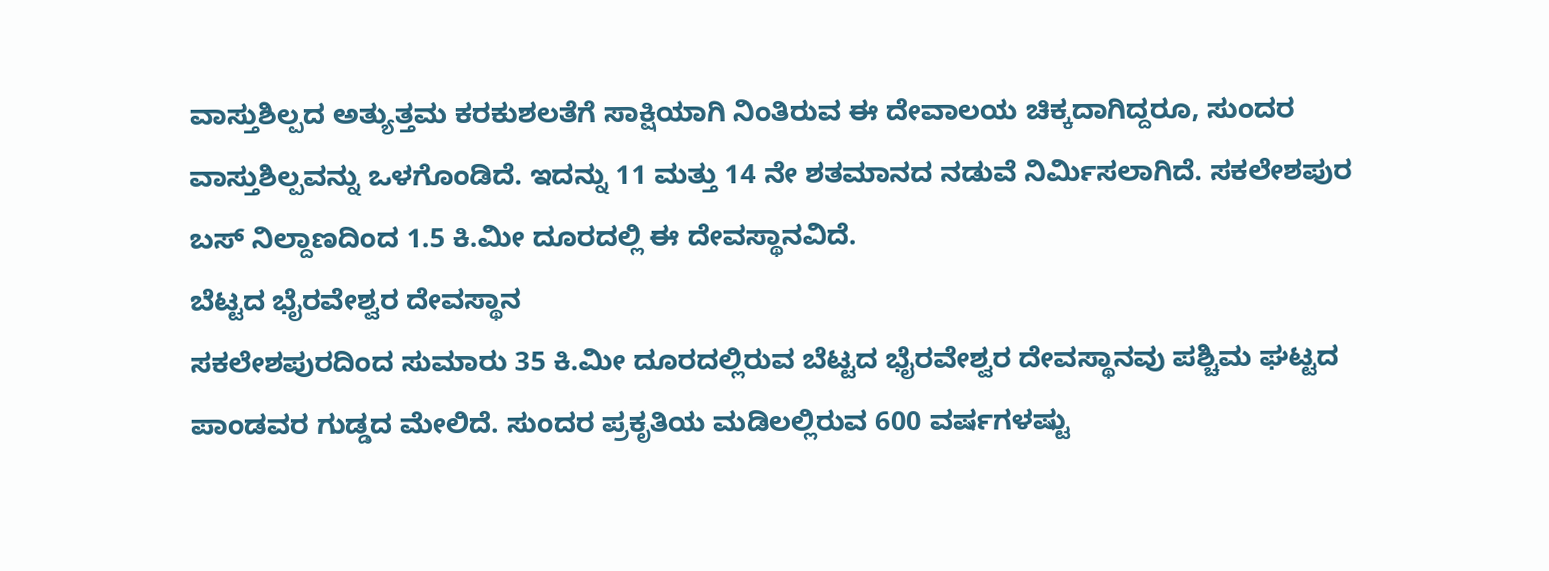ವಾಸ್ತುಶಿಲ್ಪದ ಅತ್ಯುತ್ತಮ ಕರಕುಶಲತೆಗೆ ಸಾಕ್ಷಿಯಾಗಿ ನಿಂತಿರುವ ಈ ದೇವಾಲಯ ಚಿಕ್ಕದಾಗಿದ್ದರೂ, ಸುಂದರ ವಾಸ್ತುಶಿಲ್ಪವನ್ನು ಒಳಗೊಂಡಿದೆ. ಇದನ್ನು 11 ಮತ್ತು 14 ನೇ ಶತಮಾನದ ನಡುವೆ ನಿರ್ಮಿಸಲಾಗಿದೆ. ಸಕಲೇಶಪುರ ಬಸ್ ನಿಲ್ದಾಣದಿಂದ 1.5 ಕಿ.ಮೀ ದೂರದಲ್ಲಿ ಈ ದೇವಸ್ಥಾನವಿದೆ.
ಬೆಟ್ಟದ ಭೈರವೇಶ್ವರ ದೇವಸ್ಥಾನ
ಸಕಲೇಶಪುರದಿಂದ ಸುಮಾರು 35 ಕಿ.ಮೀ ದೂರದಲ್ಲಿರುವ ಬೆಟ್ಟದ ಭೈರವೇಶ್ವರ ದೇವಸ್ಥಾನವು ಪಶ್ಚಿಮ ಘಟ್ಟದ ಪಾಂಡವರ ಗುಡ್ಡದ ಮೇಲಿದೆ. ಸುಂದರ ಪ್ರಕೃತಿಯ ಮಡಿಲಲ್ಲಿರುವ 600 ವರ್ಷಗಳಷ್ಟು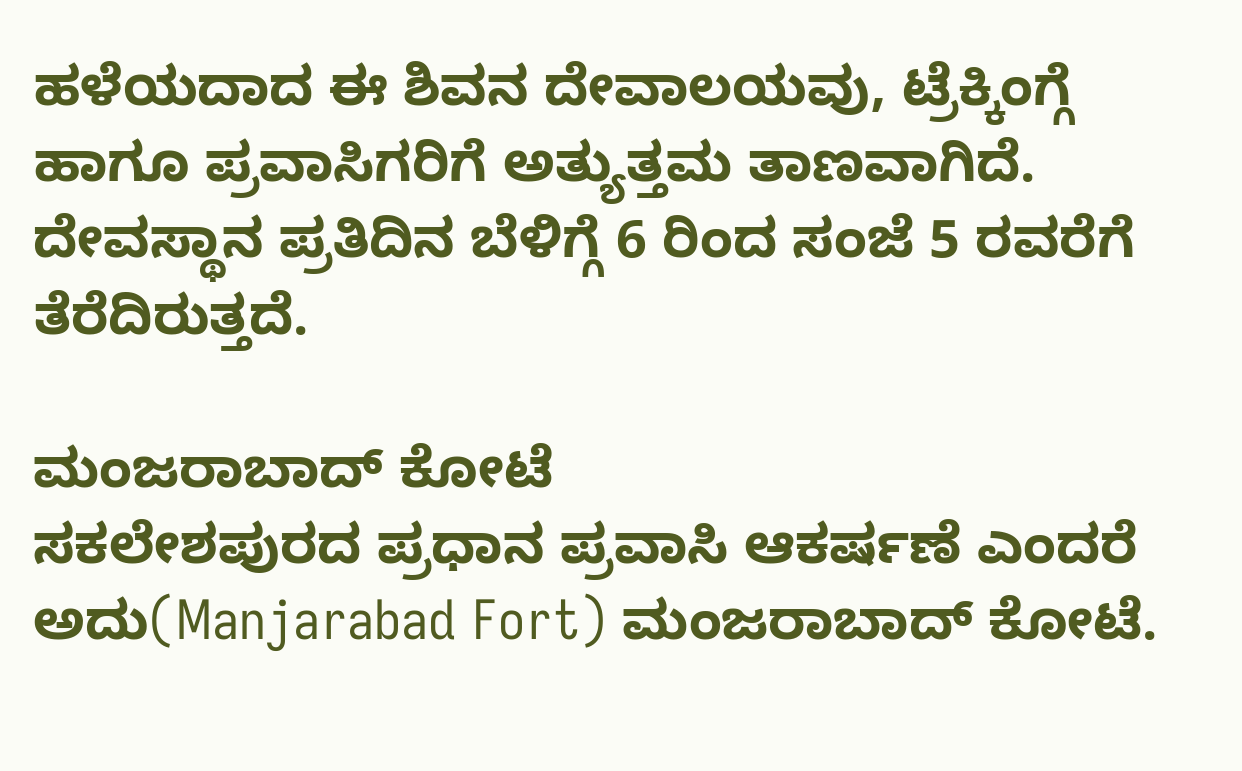ಹಳೆಯದಾದ ಈ ಶಿವನ ದೇವಾಲಯವು, ಟ್ರೆಕ್ಕಿಂಗ್ಗೆ ಹಾಗೂ ಪ್ರವಾಸಿಗರಿಗೆ ಅತ್ಯುತ್ತಮ ತಾಣವಾಗಿದೆ. ದೇವಸ್ಥಾನ ಪ್ರತಿದಿನ ಬೆಳಿಗ್ಗೆ 6 ರಿಂದ ಸಂಜೆ 5 ರವರೆಗೆ ತೆರೆದಿರುತ್ತದೆ.

ಮಂಜರಾಬಾದ್ ಕೋಟೆ
ಸಕಲೇಶಪುರದ ಪ್ರಧಾನ ಪ್ರವಾಸಿ ಆಕರ್ಷಣೆ ಎಂದರೆ ಅದು(Manjarabad Fort) ಮಂಜರಾಬಾದ್ ಕೋಟೆ.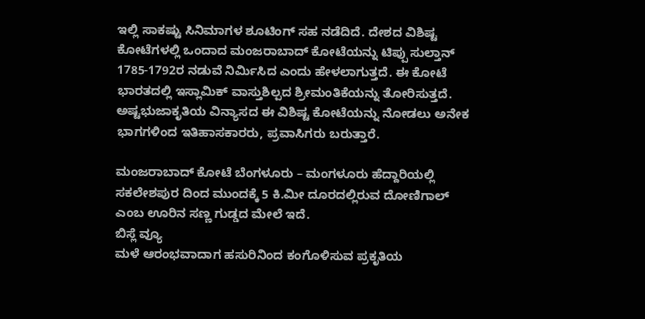ಇಲ್ಲಿ ಸಾಕಷ್ಟು ಸಿನಿಮಾಗಳ ಶೂಟಿಂಗ್ ಸಹ ನಡೆದಿದೆ. ದೇಶದ ವಿಶಿಷ್ಟ ಕೋಟೆಗಳಲ್ಲಿ ಒಂದಾದ ಮಂಜರಾಬಾದ್ ಕೋಟೆಯನ್ನು ಟಿಪ್ಪು ಸುಲ್ತಾನ್ 1785-1792ರ ನಡುವೆ ನಿರ್ಮಿಸಿದ ಎಂದು ಹೇಳಲಾಗುತ್ತದೆ. ಈ ಕೋಟೆ ಭಾರತದಲ್ಲಿ ಇಸ್ಲಾಮಿಕ್ ವಾಸ್ತುಶಿಲ್ಪದ ಶ್ರೀಮಂತಿಕೆಯನ್ನು ತೋರಿಸುತ್ತದೆ.
ಅಷ್ಟಭುಜಾಕೃತಿಯ ವಿನ್ಯಾಸದ ಈ ವಿಶಿಷ್ಟ ಕೋಟೆಯನ್ನು ನೋಡಲು ಅನೇಕ ಭಾಗಗಳಿಂದ ಇತಿಹಾಸಕಾರರು, ಪ್ರವಾಸಿಗರು ಬರುತ್ತಾರೆ.

ಮಂಜರಾಬಾದ್ ಕೋಟೆ ಬೆಂಗಳೂರು – ಮಂಗಳೂರು ಹೆದ್ದಾರಿಯಲ್ಲಿ ಸಕಲೇಶಪುರ ದಿಂದ ಮುಂದಕ್ಕೆ 5 ಕಿ.ಮೀ ದೂರದಲ್ಲಿರುವ ದೋಣಿಗಾಲ್ ಎಂಬ ಊರಿನ ಸಣ್ಣ ಗುಡ್ಡದ ಮೇಲೆ ಇದೆ.
ಬಿಸ್ಲೆ ವ್ಯೂ
ಮಳೆ ಆರಂಭವಾದಾಗ ಹಸುರಿನಿಂದ ಕಂಗೊಳಿಸುವ ಪ್ರಕೃತಿಯ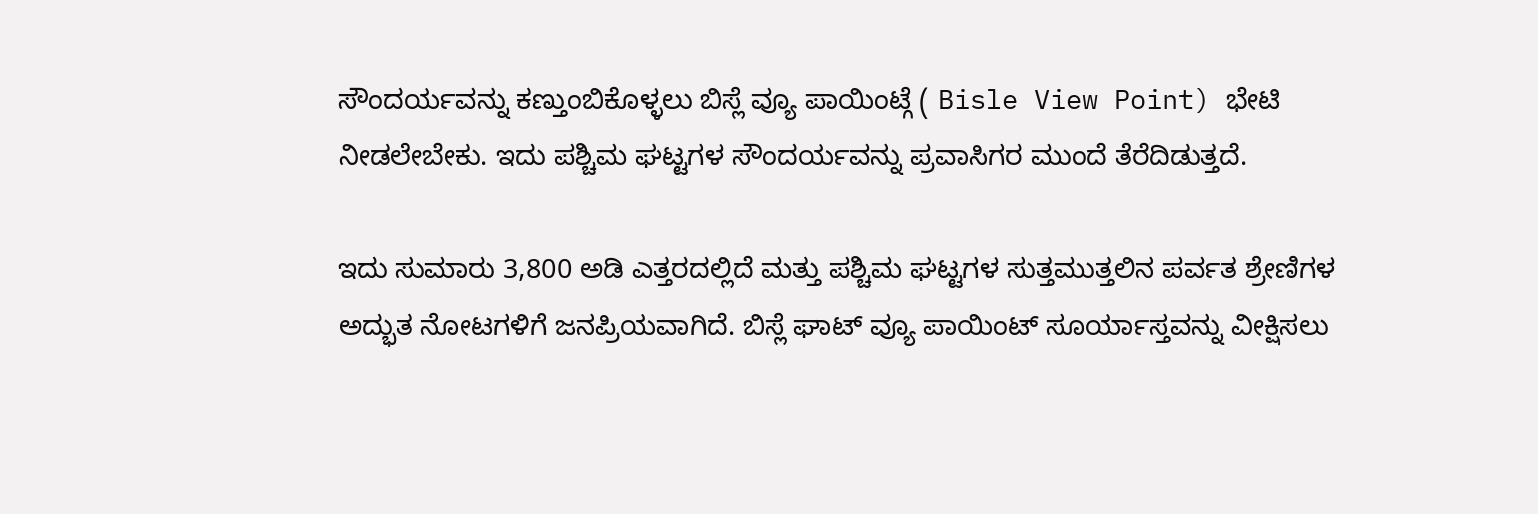ಸೌಂದರ್ಯವನ್ನು ಕಣ್ತುಂಬಿಕೊಳ್ಳಲು ಬಿಸ್ಲೆ ವ್ಯೂ ಪಾಯಿಂಟ್ಗೆ ( Bisle View Point) ಭೇಟಿ ನೀಡಲೇಬೇಕು. ಇದು ಪಶ್ಚಿಮ ಘಟ್ಟಗಳ ಸೌಂದರ್ಯವನ್ನು ಪ್ರವಾಸಿಗರ ಮುಂದೆ ತೆರೆದಿಡುತ್ತದೆ.

ಇದು ಸುಮಾರು 3,800 ಅಡಿ ಎತ್ತರದಲ್ಲಿದೆ ಮತ್ತು ಪಶ್ಚಿಮ ಘಟ್ಟಗಳ ಸುತ್ತಮುತ್ತಲಿನ ಪರ್ವತ ಶ್ರೇಣಿಗಳ ಅದ್ಭುತ ನೋಟಗಳಿಗೆ ಜನಪ್ರಿಯವಾಗಿದೆ. ಬಿಸ್ಲೆ ಘಾಟ್ ವ್ಯೂ ಪಾಯಿಂಟ್ ಸೂರ್ಯಾಸ್ತವನ್ನು ವೀಕ್ಷಿಸಲು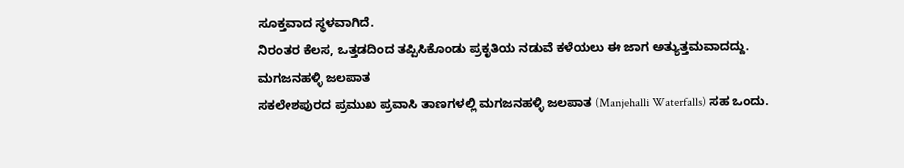ಸೂಕ್ತವಾದ ಸ್ಥಳವಾಗಿದೆ.
ನಿರಂತರ ಕೆಲಸ, ಒತ್ತಡದಿಂದ ತಪ್ಪಿಸಿಕೊಂಡು ಪ್ರಕೃತಿಯ ನಡುವೆ ಕಳೆಯಲು ಈ ಜಾಗ ಅತ್ಯುತ್ತಮವಾದದ್ದು.
ಮಗಜನಹಳ್ಳಿ ಜಲಪಾತ
ಸಕಲೇಶಪುರದ ಪ್ರಮುಖ ಪ್ರವಾಸಿ ತಾಣಗಳಲ್ಲಿ ಮಗಜನಹಳ್ಳಿ ಜಲಪಾತ (Manjehalli Waterfalls) ಸಹ ಒಂದು.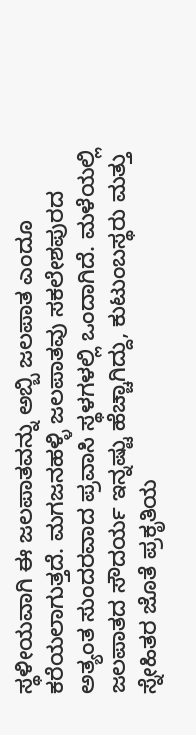ಸ್ಥಳೀಯವಾಗಿ ಈ ಜಲಪಾತವನ್ನು ಅಬ್ಬಿ ಜಲಪಾತ ಎಂದೂ ಕರೆಯಲಾಗುತ್ತದೆ. ಮಗಜನಹಳ್ಳಿ ಜಲಪಾತವು ಸಕಲೇಶಪುರದ ಅತ್ಯಂತ ಸುಂದರವಾದ ಪ್ರವಾಸಿ ಸ್ಥಳಗಳಲ್ಲಿ ಒಂದಾಗಿದೆ. ಮಳೆಯಲ್ಲಿ ಜಲಪಾತದ ಸೌದರ್ಯ ಇನ್ನಷ್ಟು ಹೆಚ್ಚಾಗಿದ್ದು, ಕುಟುಂಬಸ್ಥರು ಮತ್ತು ಸ್ನೇಹಿತರ ಜೊತೆ ಪ್ರಕೃತಿಯ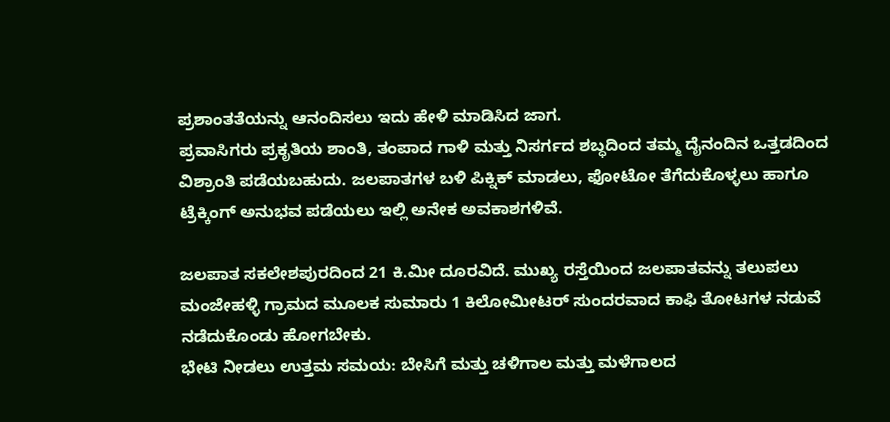ಪ್ರಶಾಂತತೆಯನ್ನು ಆನಂದಿಸಲು ಇದು ಹೇಳಿ ಮಾಡಿಸಿದ ಜಾಗ.
ಪ್ರವಾಸಿಗರು ಪ್ರಕೃತಿಯ ಶಾಂತಿ, ತಂಪಾದ ಗಾಳಿ ಮತ್ತು ನಿಸರ್ಗದ ಶಬ್ಧದಿಂದ ತಮ್ಮ ದೈನಂದಿನ ಒತ್ತಡದಿಂದ ವಿಶ್ರಾಂತಿ ಪಡೆಯಬಹುದು. ಜಲಪಾತಗಳ ಬಳಿ ಪಿಕ್ನಿಕ್ ಮಾಡಲು, ಫೋಟೋ ತೆಗೆದುಕೊಳ್ಳಲು ಹಾಗೂ ಟ್ರೆಕ್ಕಿಂಗ್ ಅನುಭವ ಪಡೆಯಲು ಇಲ್ಲಿ ಅನೇಕ ಅವಕಾಶಗಳಿವೆ.

ಜಲಪಾತ ಸಕಲೇಶಪುರದಿಂದ 21 ಕಿ.ಮೀ ದೂರವಿದೆ. ಮುಖ್ಯ ರಸ್ತೆಯಿಂದ ಜಲಪಾತವನ್ನು ತಲುಪಲು ಮಂಜೇಹಳ್ಳಿ ಗ್ರಾಮದ ಮೂಲಕ ಸುಮಾರು 1 ಕಿಲೋಮೀಟರ್ ಸುಂದರವಾದ ಕಾಫಿ ತೋಟಗಳ ನಡುವೆ ನಡೆದುಕೊಂಡು ಹೋಗಬೇಕು.
ಭೇಟಿ ನೀಡಲು ಉತ್ತಮ ಸಮಯ: ಬೇಸಿಗೆ ಮತ್ತು ಚಳಿಗಾಲ ಮತ್ತು ಮಳೆಗಾಲದ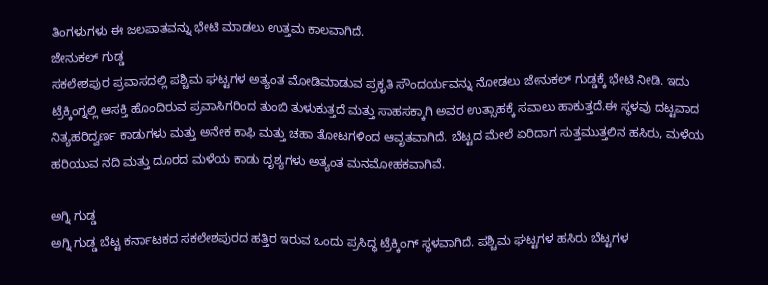ತಿಂಗಳುಗಳು ಈ ಜಲಪಾತವನ್ನು ಭೇಟಿ ಮಾಡಲು ಉತ್ತಮ ಕಾಲವಾಗಿದೆ.
ಜೇನುಕಲ್ ಗುಡ್ಡ
ಸಕಲೇಶಪುರ ಪ್ರವಾಸದಲ್ಲಿ ಪಶ್ಚಿಮ ಘಟ್ಟಗಳ ಅತ್ಯಂತ ಮೋಡಿಮಾಡುವ ಪ್ರಕೃತಿ ಸೌಂದರ್ಯವನ್ನು ನೋಡಲು ಜೇನುಕಲ್ ಗುಡ್ಡಕ್ಕೆ ಭೇಟಿ ನೀಡಿ. ಇದು ಟ್ರೆಕ್ಕಿಂಗ್ನಲ್ಲಿ ಆಸಕ್ತಿ ಹೊಂದಿರುವ ಪ್ರವಾಸಿಗರಿಂದ ತುಂಬಿ ತುಳುಕುತ್ತದೆ ಮತ್ತು ಸಾಹಸಕ್ಕಾಗಿ ಅವರ ಉತ್ಸಾಹಕ್ಕೆ ಸವಾಲು ಹಾಕುತ್ತದೆ.ಈ ಸ್ಥಳವು ದಟ್ಟವಾದ ನಿತ್ಯಹರಿದ್ವರ್ಣ ಕಾಡುಗಳು ಮತ್ತು ಅನೇಕ ಕಾಫಿ ಮತ್ತು ಚಹಾ ತೋಟಗಳಿಂದ ಆವೃತವಾಗಿದೆ. ಬೆಟ್ಟದ ಮೇಲೆ ಏರಿದಾಗ ಸುತ್ತಮುತ್ತಲಿನ ಹಸಿರು, ಮಳೆಯ ಹರಿಯುವ ನದಿ ಮತ್ತು ದೂರದ ಮಳೆಯ ಕಾಡು ದೃಶ್ಯಗಳು ಅತ್ಯಂತ ಮನಮೋಹಕವಾಗಿವೆ.

ಅಗ್ನಿ ಗುಡ್ಡ
ಅಗ್ನಿ ಗುಡ್ಡ ಬೆಟ್ಟ ಕರ್ನಾಟಕದ ಸಕಲೇಶಪುರದ ಹತ್ತಿರ ಇರುವ ಒಂದು ಪ್ರಸಿದ್ಧ ಟ್ರೆಕ್ಕಿಂಗ್ ಸ್ಥಳವಾಗಿದೆ. ಪಶ್ಚಿಮ ಘಟ್ಟಗಳ ಹಸಿರು ಬೆಟ್ಟಗಳ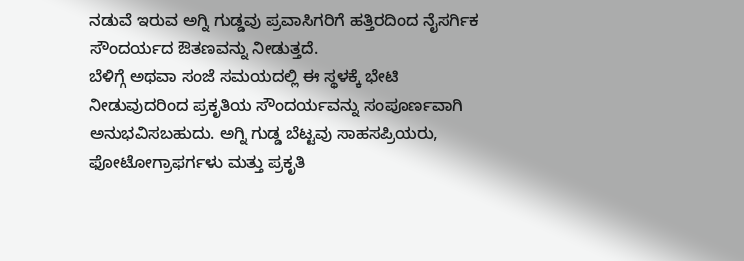ನಡುವೆ ಇರುವ ಅಗ್ನಿ ಗುಡ್ಡವು ಪ್ರವಾಸಿಗರಿಗೆ ಹತ್ತಿರದಿಂದ ನೈಸರ್ಗಿಕ ಸೌಂದರ್ಯದ ಔತಣವನ್ನು ನೀಡುತ್ತದೆ.
ಬೆಳಿಗ್ಗೆ ಅಥವಾ ಸಂಜೆ ಸಮಯದಲ್ಲಿ ಈ ಸ್ಥಳಕ್ಕೆ ಭೇಟಿ ನೀಡುವುದರಿಂದ ಪ್ರಕೃತಿಯ ಸೌಂದರ್ಯವನ್ನು ಸಂಪೂರ್ಣವಾಗಿ ಅನುಭವಿಸಬಹುದು. ಅಗ್ನಿ ಗುಡ್ಡ ಬೆಟ್ಟವು ಸಾಹಸಪ್ರಿಯರು, ಫೋಟೋಗ್ರಾಫರ್ಗಳು ಮತ್ತು ಪ್ರಕೃತಿ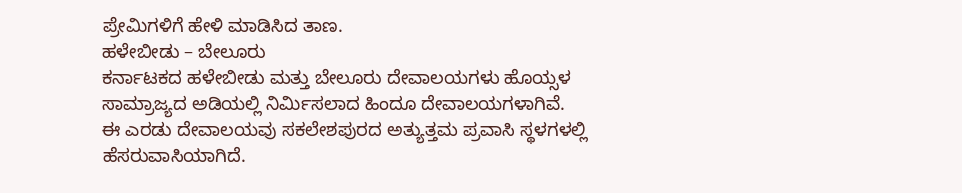ಪ್ರೇಮಿಗಳಿಗೆ ಹೇಳಿ ಮಾಡಿಸಿದ ತಾಣ.
ಹಳೇಬೀಡು – ಬೇಲೂರು
ಕರ್ನಾಟಕದ ಹಳೇಬೀಡು ಮತ್ತು ಬೇಲೂರು ದೇವಾಲಯಗಳು ಹೊಯ್ಸಳ ಸಾಮ್ರಾಜ್ಯದ ಅಡಿಯಲ್ಲಿ ನಿರ್ಮಿಸಲಾದ ಹಿಂದೂ ದೇವಾಲಯಗಳಾಗಿವೆ. ಈ ಎರಡು ದೇವಾಲಯವು ಸಕಲೇಶಪುರದ ಅತ್ಯುತ್ತಮ ಪ್ರವಾಸಿ ಸ್ಥಳಗಳಲ್ಲಿ ಹೆಸರುವಾಸಿಯಾಗಿದೆ.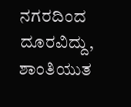ನಗರದಿಂದ ದೂರವಿದ್ದು, ಶಾಂತಿಯುತ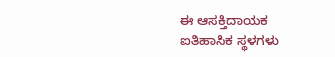ಈ ಆಸಕ್ತಿದಾಯಕ ಐತಿಹಾಸಿಕ ಸ್ಥಳಗಳು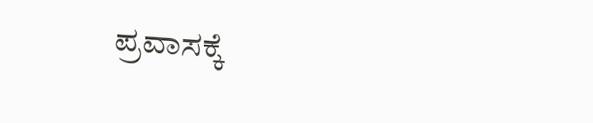ಪ್ರವಾಸಕ್ಕೆ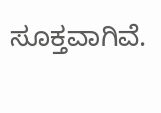ಸೂಕ್ತವಾಗಿವೆ.